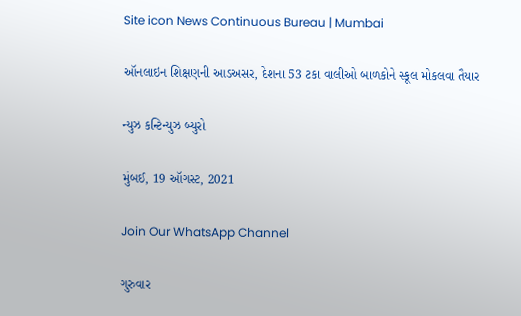Site icon News Continuous Bureau | Mumbai

ઑનલાઇન શિક્ષણની આડઅસર, દેશના 53 ટકા વાલીઓ બાળકોને સ્કૂલ મોકલવા તૈયાર

ન્યુઝ કન્ટિન્યુઝ બ્યુરો

મુંબઈ, 19 ઑગસ્ટ, 2021

Join Our WhatsApp Channel

ગુરુવાર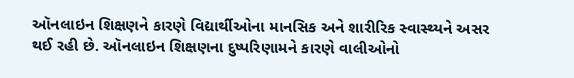ઑનલાઇન શિક્ષણને કારણે વિદ્યાર્થીઓના માનસિક અને શારીરિક સ્વાસ્થ્યને અસર થઈ રહી છે. ઑનલાઇન શિક્ષણના દુષ્પરિણામને કારણે વાલીઓનો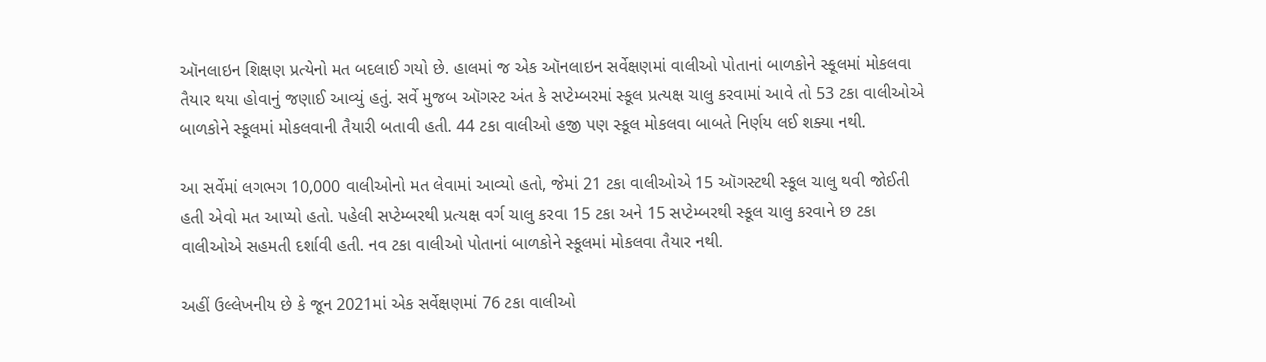ઑનલાઇન શિક્ષણ પ્રત્યેનો મત બદલાઈ ગયો છે. હાલમાં જ એક ઑનલાઇન સર્વેક્ષણમાં વાલીઓ પોતાનાં બાળકોને સ્કૂલમાં મોકલવા તૈયાર થયા હોવાનું જણાઈ આવ્યું હતું. સર્વે મુજબ ઑગસ્ટ અંત કે સપ્ટેમ્બરમાં સ્કૂલ પ્રત્યક્ષ ચાલુ કરવામાં આવે તો 53 ટકા વાલીઓએ બાળકોને સ્કૂલમાં મોકલવાની તૈયારી બતાવી હતી. 44 ટકા વાલીઓ હજી પણ સ્કૂલ મોકલવા બાબતે નિર્ણય લઈ શક્યા નથી.

આ સર્વેમાં લગભગ 10,000 વાલીઓનો મત લેવામાં આવ્યો હતો, જેમાં 21 ટકા વાલીઓએ 15 ઑગસ્ટથી સ્કૂલ ચાલુ થવી જોઈતી હતી એવો મત આપ્યો હતો. પહેલી સપ્ટેમ્બરથી પ્રત્યક્ષ વર્ગ ચાલુ કરવા 15 ટકા અને 15 સપ્ટેમ્બરથી સ્કૂલ ચાલુ કરવાને છ ટકા વાલીઓએ સહમતી દર્શાવી હતી. નવ ટકા વાલીઓ પોતાનાં બાળકોને સ્કૂલમાં મોકલવા તૈયાર નથી.

અહીં ઉલ્લેખનીય છે કે જૂન 2021માં એક સર્વેક્ષણમાં 76 ટકા વાલીઓ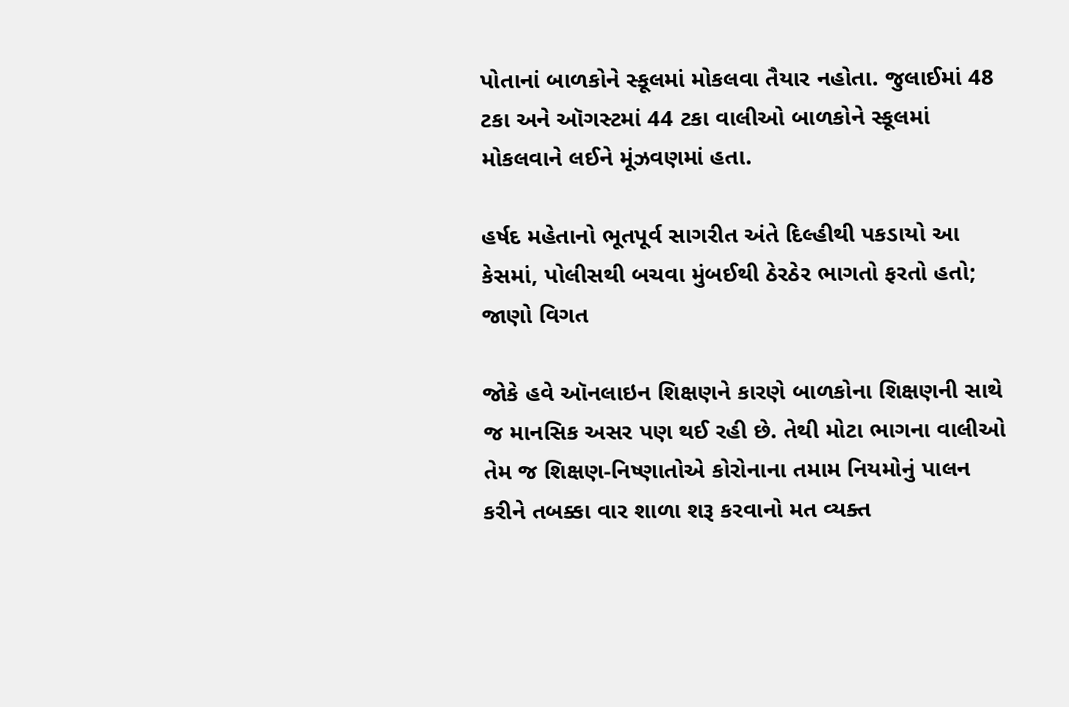પોતાનાં બાળકોને સ્કૂલમાં મોકલવા તૈયાર નહોતા. જુલાઈમાં 48 ટકા અને ઑગસ્ટમાં 44 ટકા વાલીઓ બાળકોને સ્કૂલમાં મોકલવાને લઈને મૂંઝવણમાં હતા.

હર્ષદ મહેતાનો ભૂતપૂર્વ સાગરીત અંતે દિલ્હીથી પકડાયો આ કેસમાં, પોલીસથી બચવા મુંબઈથી ઠેરઠેર ભાગતો ફરતો હતો; જાણો વિગત

જોકે હવે ઑનલાઇન શિક્ષણને કારણે બાળકોના શિક્ષણની સાથે જ માનસિક અસર પણ થઈ રહી છે. તેથી મોટા ભાગના વાલીઓ તેમ જ શિક્ષણ-નિષ્ણાતોએ કોરોનાના તમામ નિયમોનું પાલન કરીને તબક્કા વાર શાળા શરૂ કરવાનો મત વ્યક્ત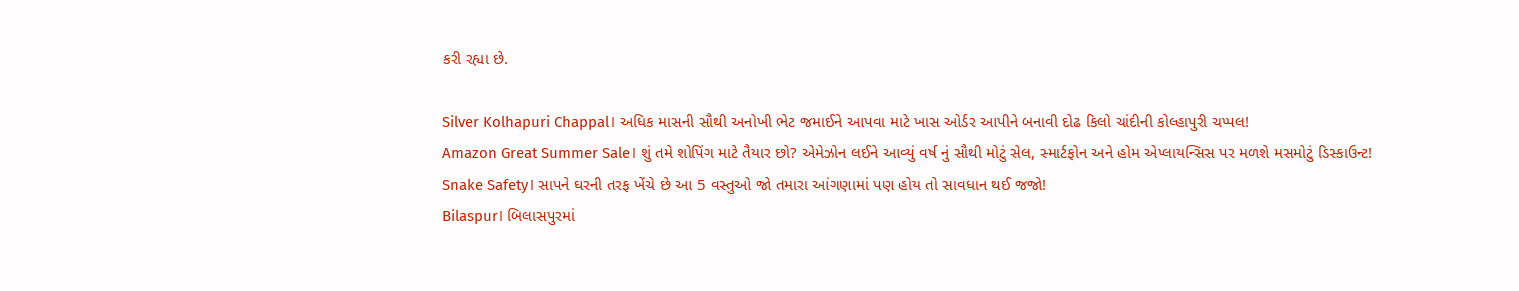કરી રહ્યા છે.

Silver Kolhapuri Chappal। અધિક માસની સૌથી અનોખી ભેટ જમાઈને આપવા માટે ખાસ ઓર્ડર આપીને બનાવી દોઢ કિલો ચાંદીની કોલ્હાપુરી ચપ્પલ!
Amazon Great Summer Sale। શું તમે શોપિંગ માટે તૈયાર છો? એમેઝોન લઈને આવ્યું વર્ષ નું સૌથી મોટું સેલ, સ્માર્ટફોન અને હોમ એપ્લાયન્સિસ પર મળશે મસમોટું ડિસ્કાઉન્ટ!
Snake Safety। સાપને ઘરની તરફ ખેંચે છે આ 5 વસ્તુઓ જો તમારા આંગણામાં પણ હોય તો સાવધાન થઈ જજો!
Bilaspur। બિલાસપુરમાં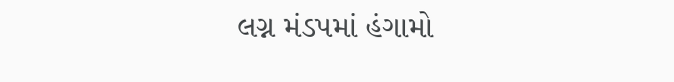લગ્ન મંડપમાં હંગામો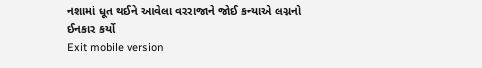નશામાં ધૂત થઈને આવેલા વરરાજાને જોઈ કન્યાએ લગ્નનો ઈનકાર કર્યો
Exit mobile version